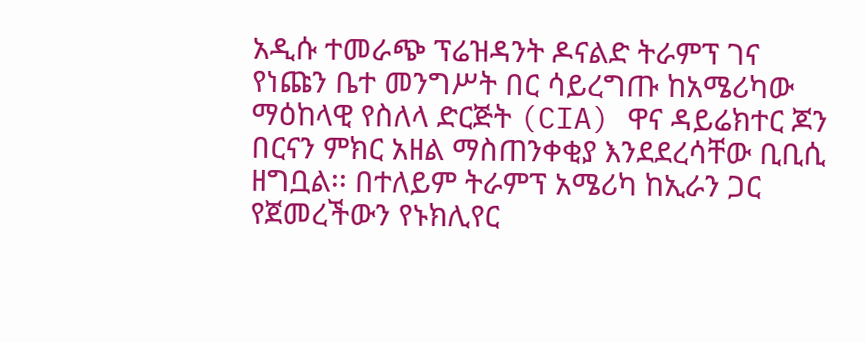አዲሱ ተመራጭ ፕሬዝዳንት ዶናልድ ትራምፕ ገና የነጩን ቤተ መንግሥት በር ሳይረግጡ ከአሜሪካው ማዕከላዊ የስለላ ድርጅት (CIA) ዋና ዳይሬክተር ጆን በርናን ምክር አዘል ማስጠንቀቂያ እንደደረሳቸው ቢቢሲ ዘግቧል፡፡ በተለይም ትራምፕ አሜሪካ ከኢራን ጋር የጀመረችውን የኑክሊየር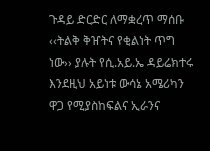ጉዳይ ድርድር ለማቋረጥ ማሰቡ ‹‹ትልቅ ቅዠትና የቂልነት ጥግ ነው›› ያሉት የሲ.አይ.ኤ ዳይሬክተሩ እንደዚህ አይነቱ ውሳኔ አሜሪካን ዋጋ የሚያስከፍልና ኢራንና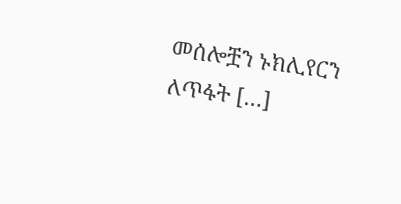መሰሎቿን ኑክሊየርን ለጥፋት […]